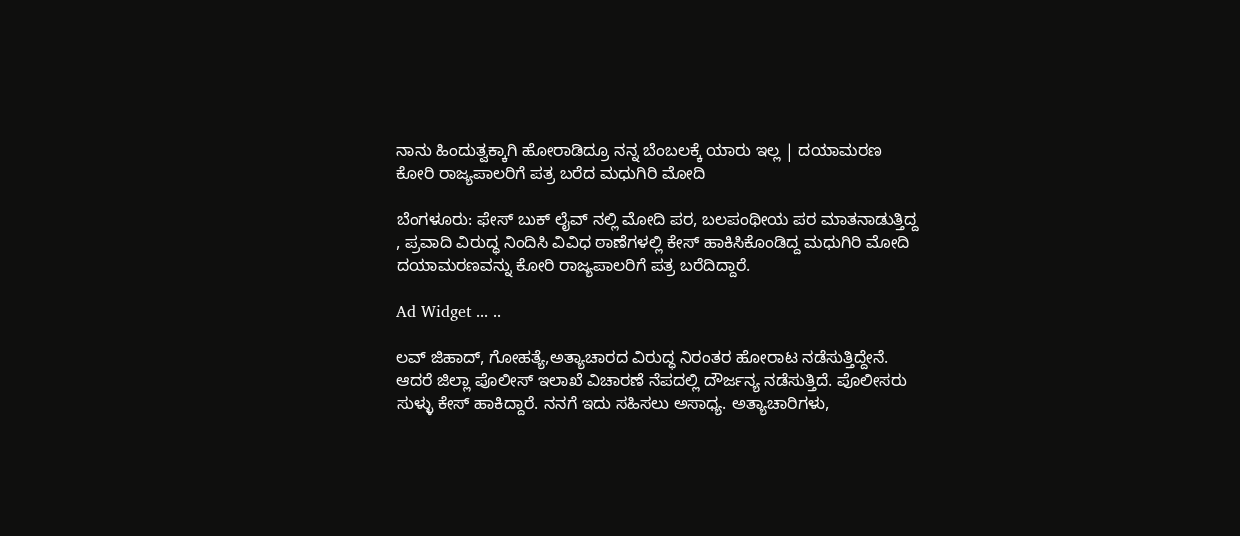ನಾನು ಹಿಂದುತ್ವಕ್ಕಾಗಿ ಹೋರಾಡಿದ್ರೂ ನನ್ನ ಬೆಂಬಲಕ್ಕೆ ಯಾರು ಇಲ್ಲ | ದಯಾಮರಣ ಕೋರಿ ರಾಜ್ಯಪಾಲರಿಗೆ ಪತ್ರ ಬರೆದ ಮಧುಗಿರಿ ಮೋದಿ

ಬೆಂಗಳೂರು: ಫೇಸ್ ಬುಕ್ ಲೈವ್ ನಲ್ಲಿ ಮೋದಿ ಪರ, ಬಲಪಂಥೀಯ ಪರ ಮಾತನಾಡುತ್ತಿದ್ದ , ಪ್ರವಾದಿ ವಿರುದ್ಧ ನಿಂದಿಸಿ ವಿವಿಧ ಠಾಣೆಗಳಲ್ಲಿ ಕೇಸ್ ಹಾಕಿಸಿಕೊಂಡಿದ್ದ ಮಧುಗಿರಿ ಮೋದಿ ದಯಾಮರಣವನ್ನು ಕೋರಿ ರಾಜ್ಯಪಾಲರಿಗೆ ಪತ್ರ ಬರೆದಿದ್ದಾರೆ.

Ad Widget ... ..

ಲವ್ ಜಿಹಾದ್, ಗೋಹತ್ಯೆ,ಅತ್ಯಾಚಾರದ ವಿರುದ್ಧ ನಿರಂತರ ಹೋರಾಟ ನಡೆಸುತ್ತಿದ್ದೇನೆ. ಆದರೆ ಜಿಲ್ಲಾ ಪೊಲೀಸ್ ಇಲಾಖೆ ವಿಚಾರಣೆ ನೆಪದಲ್ಲಿ ದೌರ್ಜನ್ಯ ನಡೆಸುತ್ತಿದೆ. ಪೊಲೀಸರು ಸುಳ್ಳು ಕೇಸ್ ಹಾಕಿದ್ದಾರೆ. ನನಗೆ ಇದು ಸಹಿಸಲು ಅಸಾಧ್ಯ. ಅತ್ಯಾಚಾರಿಗಳು,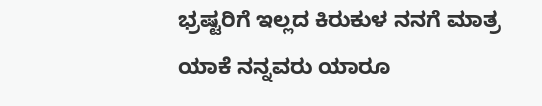ಭ್ರಷ್ಟರಿಗೆ ಇಲ್ಲದ ಕಿರುಕುಳ ನನಗೆ ಮಾತ್ರ ಯಾಕೆ ನನ್ನವರು ಯಾರೂ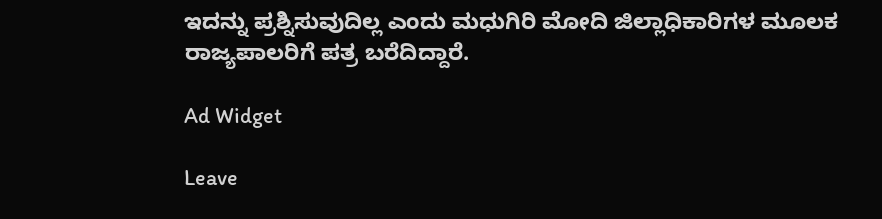ಇದನ್ನು ಪ್ರಶ್ನಿಸುವುದಿಲ್ಲ ಎಂದು ಮಧುಗಿರಿ ಮೋದಿ ಜಿಲ್ಲಾಧಿಕಾರಿಗಳ ಮೂಲಕ ರಾಜ್ಯಪಾಲರಿಗೆ ಪತ್ರ ಬರೆದಿದ್ದಾರೆ.

Ad Widget

Leave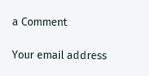a Comment

Your email address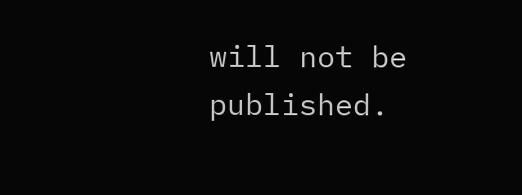will not be published.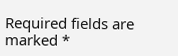Required fields are marked *